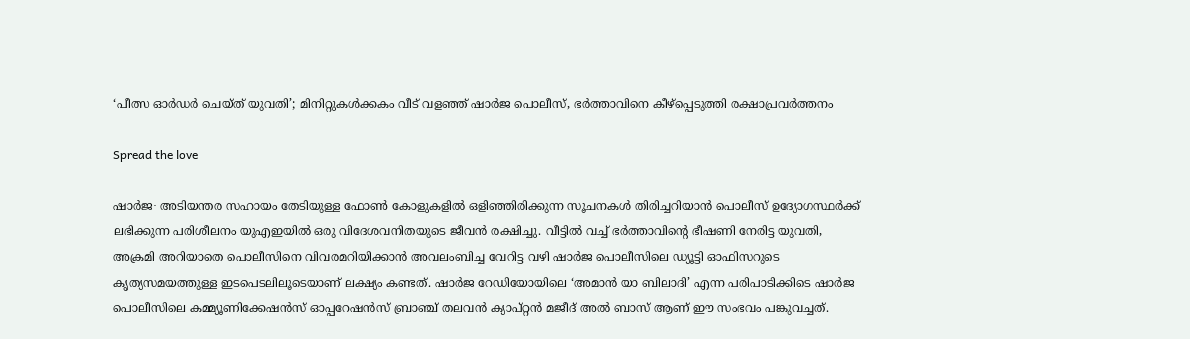‘പീത്സ ഓർഡർ ചെയ്ത് യുവതി’; മിനിറ്റുകൾക്കകം വീട് വളഞ്ഞ് ഷാർജ പൊലീസ്, ഭർത്താവിനെ കീഴ്പ്പെടുത്തി രക്ഷാപ്രവർത്തനം

Spread the love

ഷാർജ∙ അടിയന്തര സഹായം തേടിയുള്ള ഫോൺ കോളുകളിൽ ഒളിഞ്ഞിരിക്കുന്ന സൂചനകൾ തിരിച്ചറിയാൻ പൊലീസ് ഉദ്യോഗസ്ഥർക്ക് ലഭിക്കുന്ന പരിശീലനം യുഎഇയിൽ ഒരു വിദേശവനിതയുടെ ജീവൻ രക്ഷിച്ചു. വീട്ടിൽ വച്ച് ഭർത്താവിന്റെ ഭീഷണി നേരിട്ട യുവതി, അക്രമി അറിയാതെ പൊലീസിനെ വിവരമറിയിക്കാൻ അവലംബിച്ച വേറിട്ട വഴി ഷാർജ പൊലീസിലെ ഡ്യൂട്ടി ഓഫിസറുടെ കൃത്യസമയത്തുള്ള ഇടപെടലിലൂടെയാണ് ലക്ഷ്യം കണ്ടത്. ഷാർജ റേഡിയോയിലെ ‘അമാൻ യാ ബിലാദി’ എന്ന പരിപാടിക്കിടെ ഷാർജ പൊലീസിലെ കമ്മ്യൂണിക്കേഷൻസ് ഓപ്പറേഷൻസ് ബ്രാഞ്ച് തലവൻ ക്യാപ്റ്റൻ മജീദ് അൽ ബാസ് ആണ് ഈ സംഭവം പങ്കുവച്ചത്.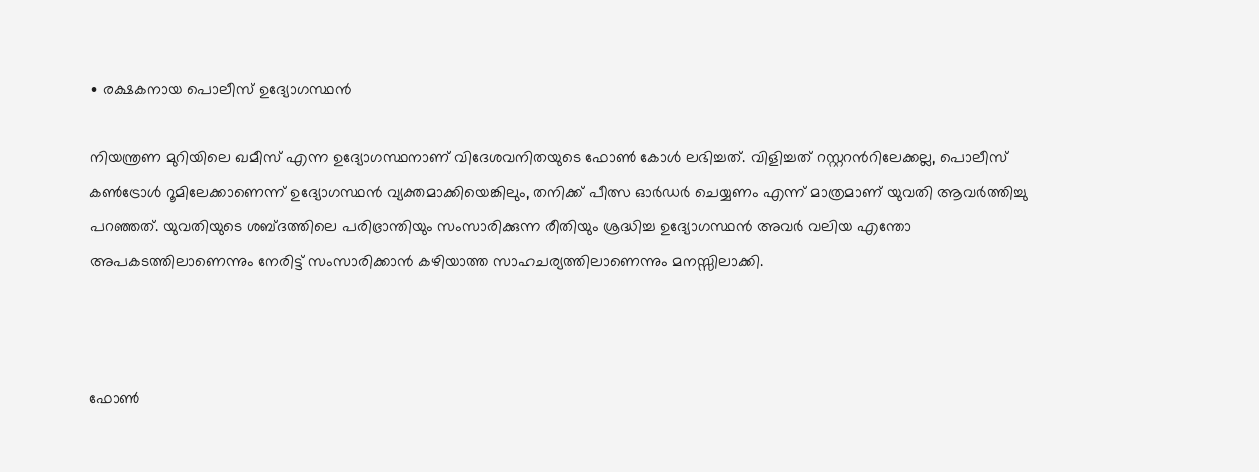∙ രക്ഷകനായ പൊലീസ് ഉദ്യോഗസ്ഥൻ

നിയന്ത്രണ മുറിയിലെ ഖമീസ് എന്ന ഉദ്യോഗസ്ഥനാണ് വിദേശവനിതയുടെ ഫോൺ കോൾ ലഭിച്ചത്. വിളിച്ചത് റസ്റ്ററന്‍റിലേക്കല്ല, പൊലീസ് കൺട്രോൾ റൂമിലേക്കാണെന്ന് ഉദ്യോഗസ്ഥൻ വ്യക്തമാക്കിയെങ്കിലും, തനിക്ക് പീത്സ ഓർഡർ ചെയ്യണം എന്ന് മാത്രമാണ് യുവതി ആവർത്തിച്ചു പറഞ്ഞത്. യുവതിയുടെ ശബ്ദത്തിലെ പരിഭ്രാന്തിയും സംസാരിക്കുന്ന രീതിയും ശ്രദ്ധിച്ച ഉദ്യോഗസ്ഥൻ അവർ വലിയ എന്തോ അപകടത്തിലാണെന്നും നേരിട്ട് സംസാരിക്കാൻ കഴിയാത്ത സാഹചര്യത്തിലാണെന്നും മനസ്സിലാക്കി.



ഫോൺ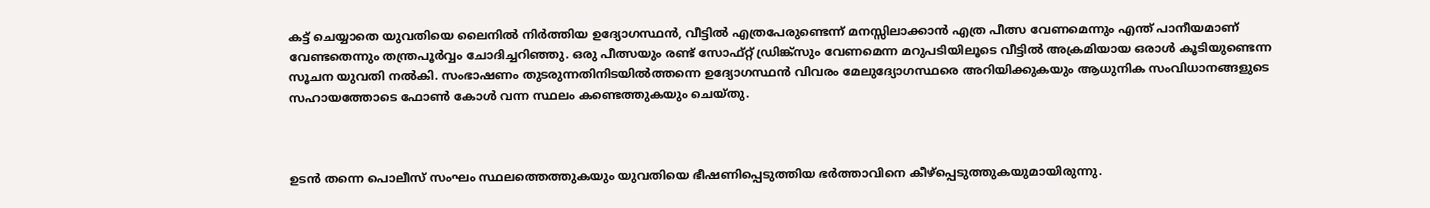കട്ട് ചെയ്യാതെ യുവതിയെ ലൈനിൽ നിർത്തിയ ഉദ്യോഗസ്ഥൻ, വീട്ടിൽ എത്രപേരുണ്ടെന്ന് മനസ്സിലാക്കാൻ എത്ര പീത്സ വേണമെന്നും എന്ത് പാനീയമാണ് വേണ്ടതെന്നും തന്ത്രപൂർവ്വം ചോദിച്ചറിഞ്ഞു. ഒരു പീത്സയും രണ്ട് സോഫ്റ്റ് ഡ്രിങ്ക്സും വേണമെന്ന മറുപടിയിലൂടെ വീട്ടിൽ അക്രമിയായ ഒരാൾ കൂടിയുണ്ടെന്ന സൂചന യുവതി നൽകി. സംഭാഷണം തുടരുന്നതിനിടയിൽത്തന്നെ ഉദ്യോഗസ്ഥൻ വിവരം മേലുദ്യോഗസ്ഥരെ അറിയിക്കുകയും ആധുനിക സംവിധാനങ്ങളുടെ സഹായത്തോടെ ഫോൺ കോൾ വന്ന സ്ഥലം കണ്ടെത്തുകയും ചെയ്തു.



ഉടൻ തന്നെ പൊലീസ് സംഘം സ്ഥലത്തെത്തുകയും യുവതിയെ ഭീഷണിപ്പെടുത്തിയ ഭർത്താവിനെ കീഴ്പ്പെടുത്തുകയുമായിരുന്നു.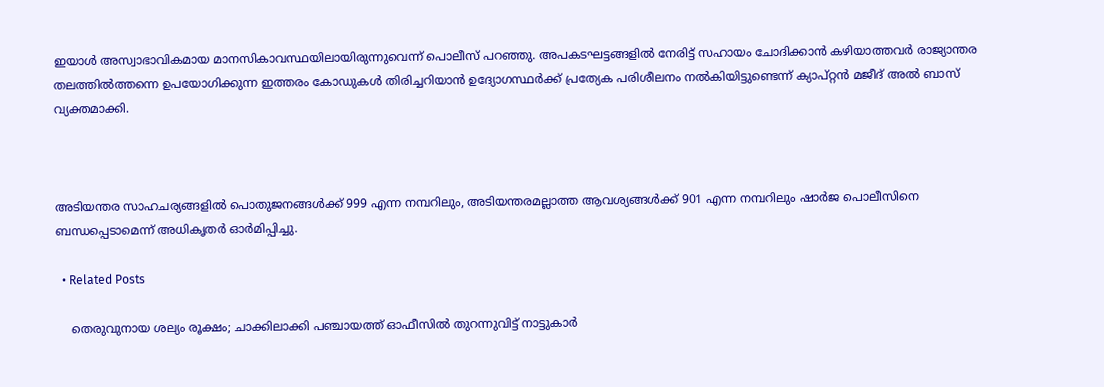ഇയാൾ അസ്വാഭാവികമായ മാനസികാവസ്ഥയിലായിരുന്നുവെന്ന് പൊലീസ് പറഞ്ഞു. അപകടഘട്ടങ്ങളിൽ നേരിട്ട് സഹായം ചോദിക്കാൻ കഴിയാത്തവർ രാജ്യാന്തര തലത്തിൽത്തന്നെ ഉപയോഗിക്കുന്ന ഇത്തരം കോഡുകൾ തിരിച്ചറിയാൻ ഉദ്യോഗസ്ഥർക്ക് പ്രത്യേക പരിശീലനം നൽകിയിട്ടുണ്ടെന്ന് ക്യാപ്റ്റൻ മജീദ് അൽ ബാസ് വ്യക്തമാക്കി.



അടിയന്തര സാഹചര്യങ്ങളിൽ പൊതുജനങ്ങൾക്ക് 999 എന്ന നമ്പറിലും, അടിയന്തരമല്ലാത്ത ആവശ്യങ്ങൾക്ക് 901 എന്ന നമ്പറിലും ഷാർജ പൊലീസിനെ ബന്ധപ്പെടാമെന്ന് അധികൃതർ ഓർമിപ്പിച്ചു.

  • Related Posts

    തെരുവുനായ ശല്യം രൂക്ഷം; ചാക്കിലാക്കി പഞ്ചായത്ത് ഓഫീസിൽ തുറന്നുവിട്ട് നാട്ടുകാർ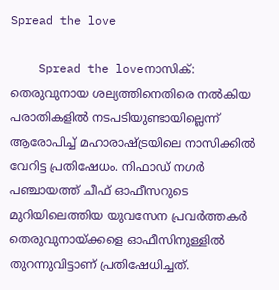Spread the love

    Spread the loveനാസിക്: തെരുവുനായ ശല്യത്തിനെതിരെ നൽകിയ പരാതികളിൽ നടപടിയുണ്ടായില്ലെന്ന് ആരോപിച്ച് മഹാരാഷ്ട്രയിലെ നാസിക്കിൽ വേറിട്ട പ്രതിഷേധം. നിഫാഡ് നഗർ പഞ്ചായത്ത് ചീഫ് ഓഫീസറുടെ മുറിയിലെത്തിയ യുവസേന പ്രവർത്തകർ തെരുവുനായ്ക്കളെ ഓഫീസിനുള്ളിൽ തുറന്നുവിട്ടാണ് പ്രതിഷേധിച്ചത്.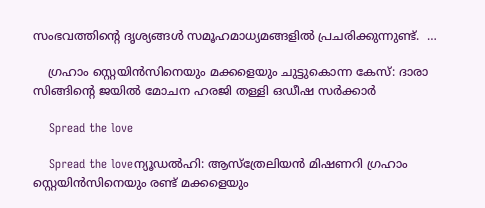സംഭവത്തിന്റെ ദൃശ്യങ്ങൾ സമൂഹമാധ്യമങ്ങളിൽ പ്രചരിക്കുന്നുണ്ട്.  …

    ഗ്രഹാം സ്റ്റെയിൻസിനെയും മക്കളെയും ചുട്ടുകൊന്ന കേസ്: ദാരാ സിങ്ങിന്റെ ജയിൽ മോചന ഹരജി തള്ളി ഒഡീഷ സർക്കാർ

    Spread the love

    Spread the loveന്യൂഡൽഹി: ആസ്ത്രേലിയൻ മിഷണറി ഗ്രഹാം സ്റ്റെയിൻസിനെയും രണ്ട് മക്കളെയും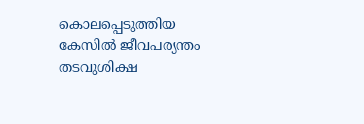കൊലപ്പെടുത്തിയ കേസിൽ ജീവപര്യന്തം തടവുശിക്ഷ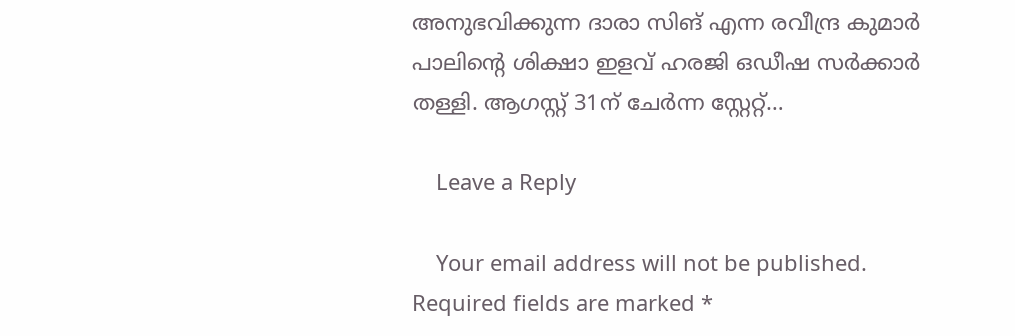അനുഭവിക്കുന്ന ദാരാ സിങ് എന്ന രവീന്ദ്ര കുമാർ പാലിന്റെ ശിക്ഷാ ഇളവ് ഹരജി ഒഡീഷ സർക്കാർ തള്ളി. ആഗസ്റ്റ് 31ന് ചേർന്ന സ്റ്റേറ്റ്…

    Leave a Reply

    Your email address will not be published. Required fields are marked *